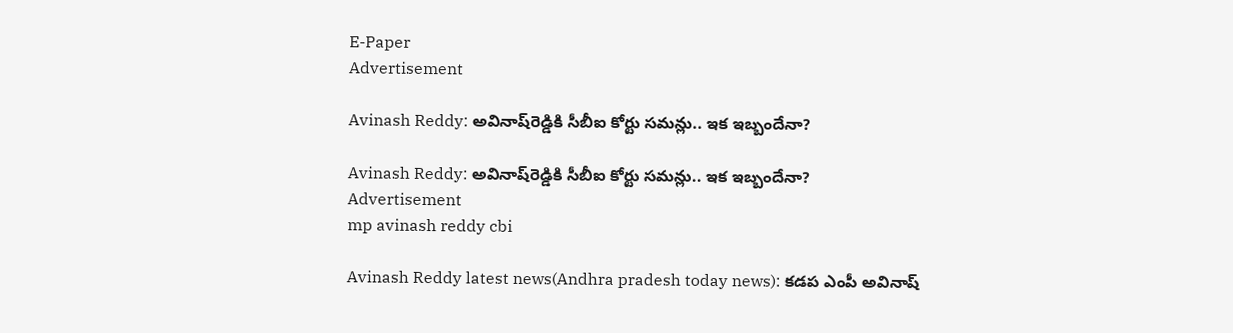E-Paper
Advertisement

Avinash Reddy: అవినాష్‌రెడ్డికి సీబీఐ కోర్టు సమన్లు.. ఇక ఇబ్బందేనా?

Avinash Reddy: అవినాష్‌రెడ్డికి సీబీఐ కోర్టు సమన్లు.. ఇక ఇబ్బందేనా?
Advertisement
mp avinash reddy cbi

Avinash Reddy latest news(Andhra pradesh today news): కడప ఎంపీ అవినాష్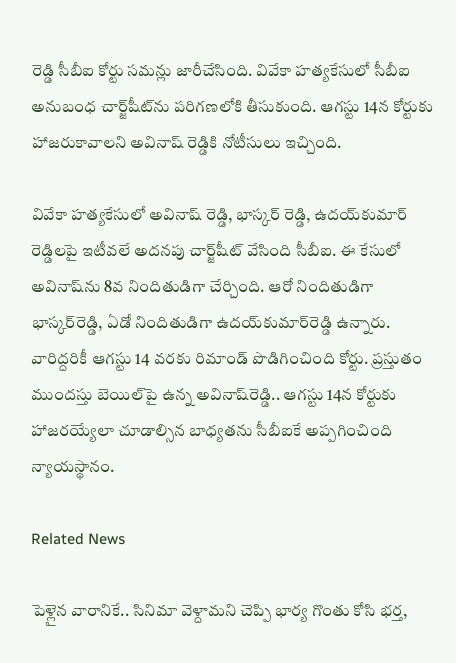రెడ్డి సీబీఐ కోర్టు సమన్లు జారీచేసింది. వివేకా హత్యకేసులో సీబీఐ అనుబంధ చార్జ్‌షీట్‌ను పరిగణలోకి తీసుకుంది. ఆగస్టు 14న కోర్టుకు హాజరుకావాలని అవినాష్ రెడ్డికి నోటీసులు ఇచ్చింది.

వివేకా హత్యకేసులో అవినాష్ రెడ్డి, భాస్కర్ రెడ్డి, ఉదయ్‌కుమార్ రెడ్డిలపై ఇటీవలే అదనపు చార్జ్‌షీట్ వేసింది సీబీఐ. ఈ కేసులో అవినాష్‌ను 8వ నిందితుడిగా చేర్చింది. ఆరో నిందితుడిగా భాస్కర్‌రెడ్డి, ఏడో నిందితుడిగా ఉదయ్‌కుమార్‌రెడ్డి ఉన్నారు. వారిద్దరికీ ఆగస్టు 14 వరకు రిమాండ్‌ పొడిగించింది కోర్టు. ప్రస్తుతం ముందస్తు బెయిల్‌పై ఉన్న అవినాష్‌రెడ్డి.. ఆగస్టు 14న కోర్టుకు హాజరయ్యేలా చూడాల్సిన బాధ్యతను సీబీఐకే అప్పగించింది న్యాయస్థానం.

Related News

పెళ్లైన వారానికే.. సినిమా వెళ్దామని చెప్పి భార్య గొంతు కోసి భర్త,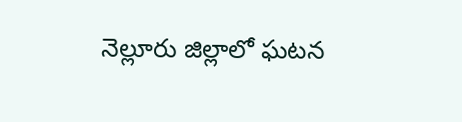నెల్లూరు జిల్లాలో ఘటన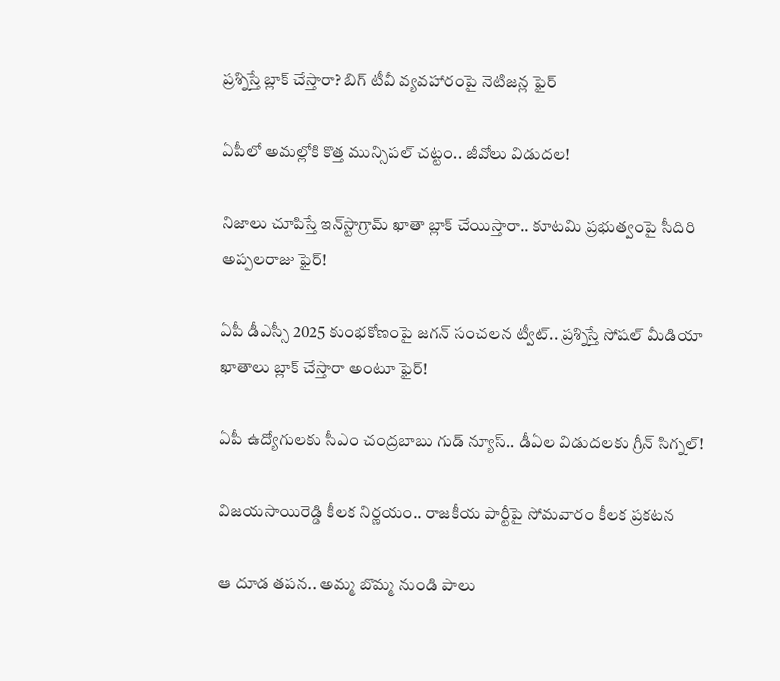ప్రశ్నిస్తే బ్లాక్ చేస్తారా? బిగ్ టీవీ వ్యవహారంపై నెటిజన్ల ఫైర్

ఏపీలో అమల్లోకి కొత్త మున్సిపల్ చట్టం.. జీవోలు విడుదల!

నిజాలు చూపిస్తే ఇన్‌స్టాగ్రామ్ ఖాతా బ్లాక్ చేయిస్తారా.. కూటమి ప్రభుత్వంపై సీదిరి అప్పలరాజు ఫైర్!

ఏపీ డీఎస్సీ 2025 కుంభకోణంపై జగన్ సంచలన ట్వీట్.. ప్రశ్నిస్తే సోషల్ మీడియా ఖాతాలు బ్లాక్ చేస్తారా అంటూ ఫైర్!

ఏపీ ఉద్యోగులకు సీఎం చంద్రబాబు గుడ్ న్యూస్.. డీఏల విడుదలకు గ్రీన్ సిగ్నల్!

విజయసాయిరెడ్డి కీలక నిర్ణయం.. రాజకీయ పార్టీపై సోమవారం కీలక ప్రకటన

ఆ దూడ తపన.. అమ్మ బొమ్మ నుండి పాలు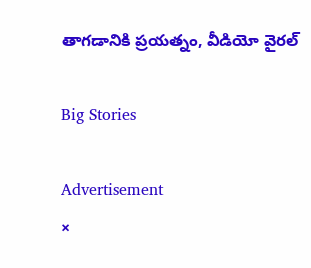తాగడానికి ప్రయత్నం, వీడియో వైరల్

Big Stories

Advertisement
×